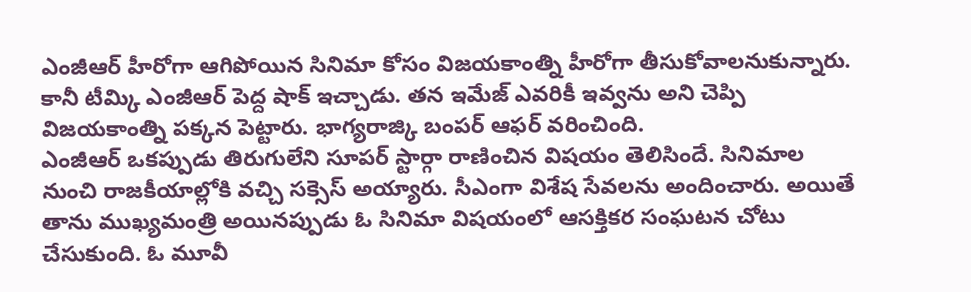ఎంజీఆర్ హీరోగా ఆగిపోయిన సినిమా కోసం విజయకాంత్ని హీరోగా తీసుకోవాలనుకున్నారు. కానీ టీమ్కి ఎంజీఆర్ పెద్ద షాక్ ఇచ్చాడు. తన ఇమేజ్ ఎవరికీ ఇవ్వను అని చెప్పి విజయకాంత్ని పక్కన పెట్టారు. భాగ్యరాజ్కి బంపర్ ఆఫర్ వరించింది.
ఎంజీఆర్ ఒకప్పుడు తిరుగులేని సూపర్ స్టార్గా రాణించిన విషయం తెలిసిందే. సినిమాల నుంచి రాజకీయాల్లోకి వచ్చి సక్సెస్ అయ్యారు. సీఎంగా విశేష సేవలను అందించారు. అయితే తాను ముఖ్యమంత్రి అయినప్పుడు ఓ సినిమా విషయంలో ఆసక్తికర సంఘటన చోటు చేసుకుంది. ఓ మూవీ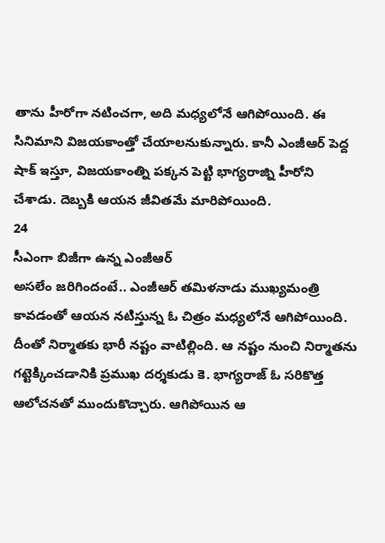తాను హీరోగా నటించగా, అది మధ్యలోనే ఆగిపోయింది. ఈ సినిమాని విజయకాంత్తో చేయాలనుకున్నారు. కానీ ఎంజీఆర్ పెద్ద షాక్ ఇస్తూ, విజయకాంత్ని పక్కన పెట్టి భాగ్యరాజ్ని హీరోని చేశాడు. దెబ్బకి ఆయన జీవితమే మారిపోయింది.
24
సీఎంగా బిజీగా ఉన్న ఎంజీఆర్
అసలేం జరిగిందంటే.. ఎంజీఆర్ తమిళనాడు ముఖ్యమంత్రి కావడంతో ఆయన నటిస్తున్న ఓ చిత్రం మధ్యలోనే ఆగిపోయింది. దీంతో నిర్మాతకు భారీ నష్టం వాటిల్లింది. ఆ నష్టం నుంచి నిర్మాతను గట్టెక్కించడానికి ప్రముఖ దర్శకుడు కె. భాగ్యరాజ్ ఓ సరికొత్త ఆలోచనతో ముందుకొచ్చారు. ఆగిపోయిన ఆ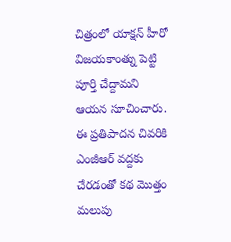చిత్రంలో యాక్షన్ హీరో విజయకాంత్ను పెట్టి పూర్తి చేద్దామని ఆయన సూచించారు. ఈ ప్రతిపాదన చివరికి ఎంజీఆర్ వద్దకు చేరడంతో కథ మొత్తం మలుపు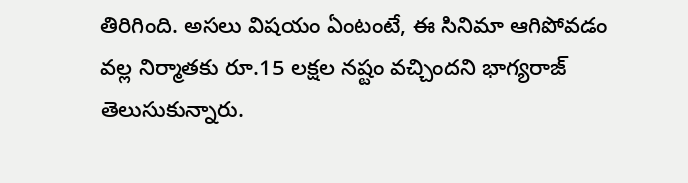తిరిగింది. అసలు విషయం ఏంటంటే, ఈ సినిమా ఆగిపోవడం వల్ల నిర్మాతకు రూ.15 లక్షల నష్టం వచ్చిందని భాగ్యరాజ్ తెలుసుకున్నారు.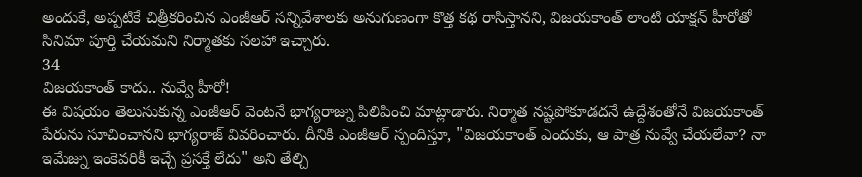అందుకే, అప్పటికే చిత్రీకరించిన ఎంజీఆర్ సన్నివేశాలకు అనుగుణంగా కొత్త కథ రాసిస్తానని, విజయకాంత్ లాంటి యాక్షన్ హీరోతో సినిమా పూర్తి చేయమని నిర్మాతకు సలహా ఇచ్చారు.
34
విజయకాంత్ కాదు.. నువ్వే హీరో!
ఈ విషయం తెలుసుకున్న ఎంజీఆర్ వెంటనే భాగ్యరాజ్ను పిలిపించి మాట్లాడారు. నిర్మాత నష్టపోకూడదనే ఉద్దేశంతోనే విజయకాంత్ పేరును సూచించానని భాగ్యరాజ్ వివరించారు. దీనికి ఎంజీఆర్ స్పందిస్తూ, "విజయకాంత్ ఎందుకు, ఆ పాత్ర నువ్వే చేయలేవా? నా ఇమేజ్ను ఇంకెవరికీ ఇచ్చే ప్రసక్తే లేదు" అని తేల్చి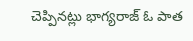చెప్పినట్లు భాగ్యరాజ్ ఓ పాత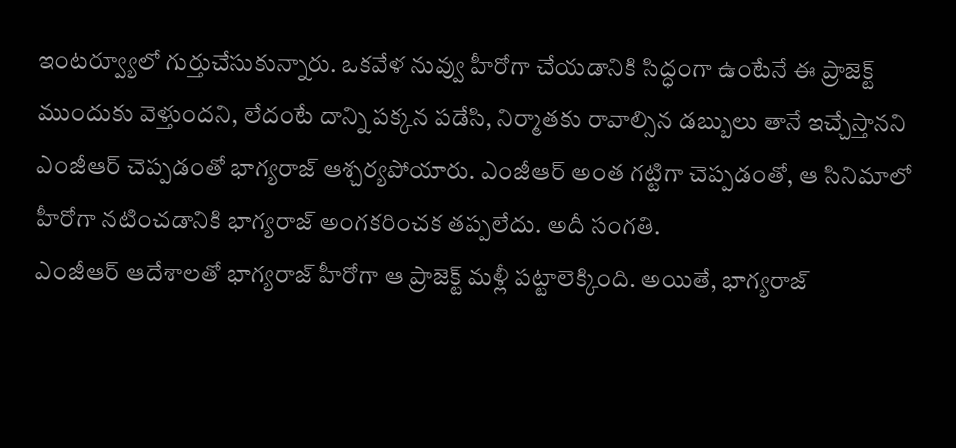ఇంటర్వ్యూలో గుర్తుచేసుకున్నారు. ఒకవేళ నువ్వు హీరోగా చేయడానికి సిద్ధంగా ఉంటేనే ఈ ప్రాజెక్ట్ ముందుకు వెళ్తుందని, లేదంటే దాన్ని పక్కన పడేసి, నిర్మాతకు రావాల్సిన డబ్బులు తానే ఇచ్చేస్తానని ఎంజీఆర్ చెప్పడంతో భాగ్యరాజ్ ఆశ్చర్యపోయారు. ఎంజీఆర్ అంత గట్టిగా చెప్పడంతో, ఆ సినిమాలో హీరోగా నటించడానికి భాగ్యరాజ్ అంగకరించక తప్పలేదు. అదీ సంగతి.
ఎంజీఆర్ ఆదేశాలతో భాగ్యరాజ్ హీరోగా ఆ ప్రాజెక్ట్ మళ్లీ పట్టాలెక్కింది. అయితే, భాగ్యరాజ్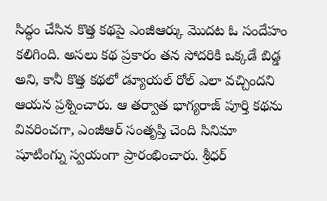సిద్ధం చేసిన కొత్త కథపై ఎంజీఆర్కు మొదట ఓ సందేహం కలిగింది. అసలు కథ ప్రకారం తన సోదరికి ఒక్కడే బిడ్డ అని, కానీ కొత్త కథలో డ్యూయల్ రోల్ ఎలా వచ్చిందని ఆయన ప్రశ్నించారు. ఆ తర్వాత భాగ్యరాజ్ పూర్తి కథను వివరించగా, ఎంజీఆర్ సంతృప్తి చెంది సినిమా షూటింగ్ను స్వయంగా ప్రారంభించారు. శ్రీధర్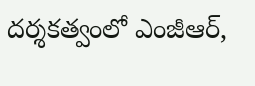దర్శకత్వంలో ఎంజీఆర్,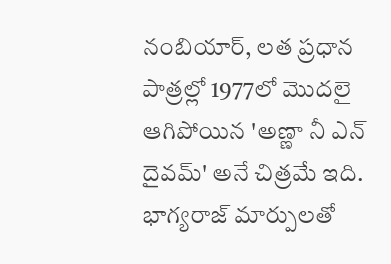నంబియార్, లత ప్రధాన పాత్రల్లో 1977లో మొదలై ఆగిపోయిన 'అణ్ణా నీ ఎన్ దైవమ్' అనే చిత్రమే ఇది. భాగ్యరాజ్ మార్పులతో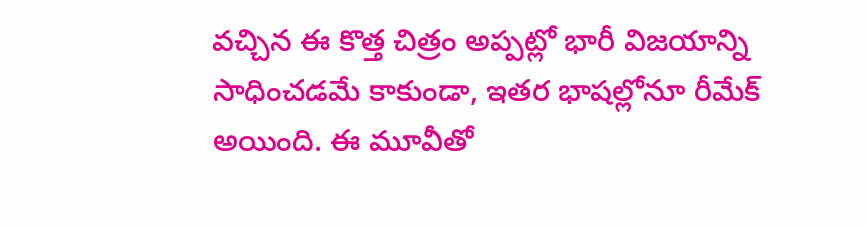వచ్చిన ఈ కొత్త చిత్రం అప్పట్లో భారీ విజయాన్ని సాధించడమే కాకుండా, ఇతర భాషల్లోనూ రీమేక్ అయింది. ఈ మూవీతో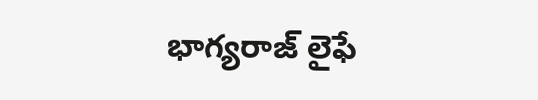భాగ్యరాజ్ లైఫే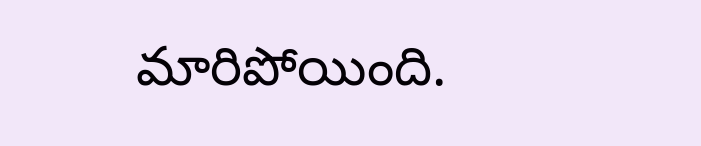మారిపోయింది.